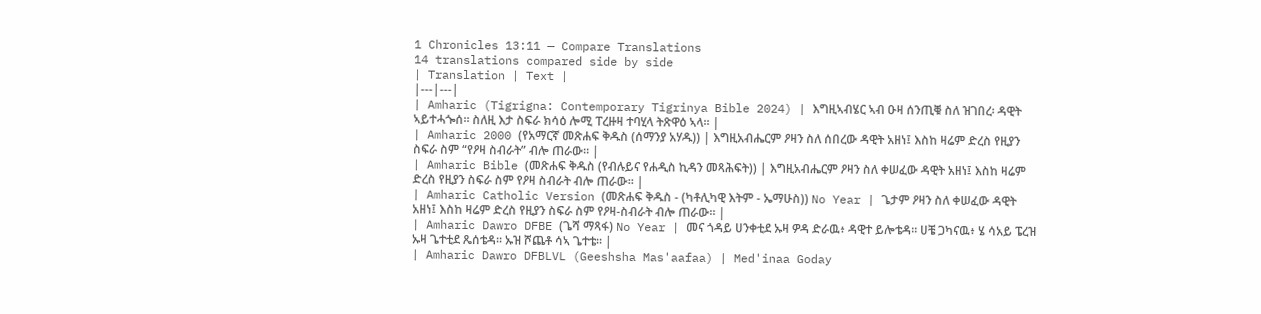1 Chronicles 13:11 — Compare Translations
14 translations compared side by side
| Translation | Text |
|---|---|
| Amharic (Tigrigna: Contemporary Tigrinya Bible 2024) | እግዚኣብሄር ኣብ ዑዛ ሰንጢቑ ስለ ዝገበረ፡ ዳዊት ኣይተሓጐሰ። ስለዚ እታ ስፍራ ክሳዕ ሎሚ ፐረዙዛ ተባሂላ ትጽዋዕ ኣላ። |
| Amharic 2000 (የአማርኛ መጽሐፍ ቅዱስ (ሰማንያ አሃዱ)) | እግዚአብሔርም ዖዛን ስለ ሰበረው ዳዊት አዘነ፤ እስከ ዛሬም ድረስ የዚያን ስፍራ ስም “የዖዛ ስብራት” ብሎ ጠራው። |
| Amharic Bible (መጽሐፍ ቅዱስ (የብሉይና የሐዲስ ኪዳን መጻሕፍት)) | እግዚአብሔርም ዖዛን ስለ ቀሠፈው ዳዊት አዘነ፤ እስከ ዛሬም ድረስ የዚያን ስፍራ ስም የዖዛ ስብራት ብሎ ጠራው። |
| Amharic Catholic Version (መጽሐፍ ቅዱስ - (ካቶሊካዊ እትም - ኤማሁስ)) No Year | ጌታም ዖዛን ስለ ቀሠፈው ዳዊት አዘነ፤ እስከ ዛሬም ድረስ የዚያን ስፍራ ስም የዖዛ-ስብራት ብሎ ጠራው። |
| Amharic Dawro DFBE (ጌሻ ማጻፋ) No Year | መና ጎዳይ ሀንቀቲደ ኡዛ ዎዳ ድራዉ፥ ዳዊተ ይሎቴዳ። ሀቼ ጋካናዉ፥ ሄ ሳአይ ፔረዝ ኡዛ ጌተቲደ ጼሰቴዳ። ኡዝ ሾጨቶ ሳኣ ጌተቴ። |
| Amharic Dawro DFBLVL (Geeshsha Mas'aafaa) | Med'inaa Goday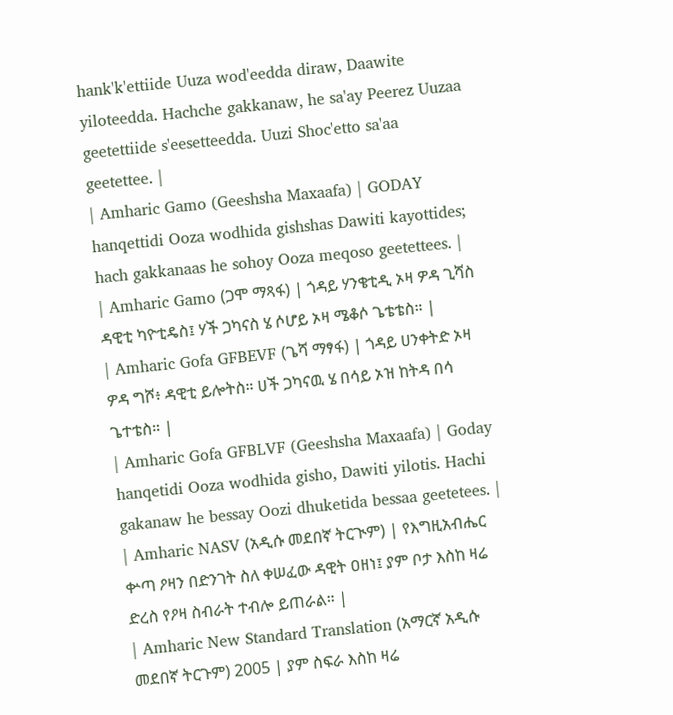hank'k'ettiide Uuza wod'eedda diraw, Daawite yiloteedda. Hachche gakkanaw, he sa'ay Peerez Uuzaa geetettiide s'eesetteedda. Uuzi Shoc'etto sa'aa geetettee. |
| Amharic Gamo (Geeshsha Maxaafa) | GODAY hanqettidi Ooza wodhida gishshas Dawiti kayottides; hach gakkanaas he sohoy Ooza meqoso geetettees. |
| Amharic Gamo (ጋሞ ማጻፋ) | ጎዳይ ሃንቄቲዲ ኦዛ ዎዳ ጊሻስ ዳዊቲ ካዮቲዴስ፤ ሃች ጋካናስ ሄ ሶሆይ ኦዛ ሜቆሶ ጌቴቴስ። |
| Amharic Gofa GFBEVF (ጌሻ ማፃፋ) | ጎዳይ ሀንቀትድ ኦዛ ዎዳ ግሾ፥ ዳዊቲ ይሎትስ። ሀች ጋካናዉ ሄ በሳይ ኦዝ ከትዳ በሳ ጌተቴስ። |
| Amharic Gofa GFBLVF (Geeshsha Maxaafa) | Goday hanqetidi Ooza wodhida gisho, Dawiti yilotis. Hachi gakanaw he bessay Oozi dhuketida bessaa geetetees. |
| Amharic NASV (አዲሱ መደበኛ ትርጒም) | የእግዚአብሔር ቍጣ ዖዛን በድንገት ስለ ቀሠፈው ዳዊት ዐዘነ፤ ያም ቦታ እስከ ዛሬ ድረስ የዖዛ ስብራት ተብሎ ይጠራል። |
| Amharic New Standard Translation (አማርኛ አዲሱ መደበኛ ትርጉም) 2005 | ያም ስፍራ እስከ ዛሬ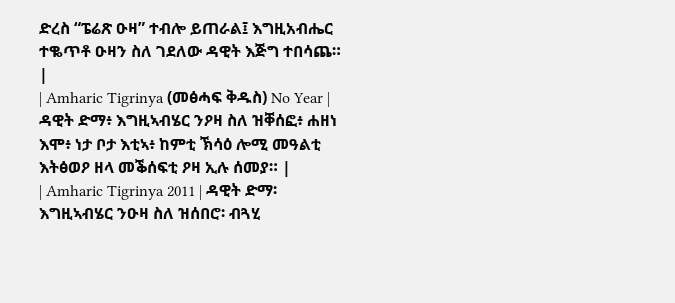ድረስ “ፔሬጽ ዑዛ” ተብሎ ይጠራል፤ እግዚአብሔር ተቈጥቶ ዑዛን ስለ ገደለው ዳዊት እጅግ ተበሳጨ። |
| Amharic Tigrinya (መፅሓፍ ቅዱስ) No Year | ዳዊት ድማ፥ እግዚኣብሄር ንዖዛ ስለ ዝቐሰፎ፥ ሐዘነ እሞ፥ ነታ ቦታ እቲኣ፥ ከምቲ ኽሳዕ ሎሚ መዓልቲ እትፅወዖ ዘላ መቕሰፍቲ ዖዛ ኢሉ ሰመያ። |
| Amharic Tigrinya 2011 | ዳዊት ድማ፡ እግዚኣብሄር ንዑዛ ስለ ዝሰበሮ፡ ብጓሂ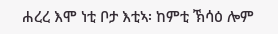ሐረረ እሞ ነቲ ቦታ እቲኣ፡ ከምቲ ኽሳዕ ሎም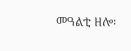መዓልቲ ዘሎ፡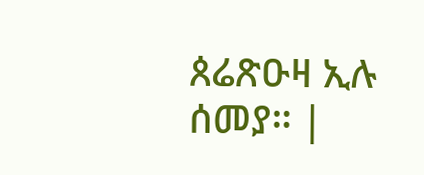ጰሬጽዑዛ ኢሉ ሰመያ። |